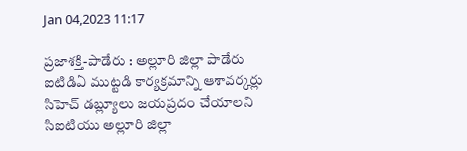Jan 04,2023 11:17

ప్రజాశక్తి-పాడేరు : అల్లూరి జిల్లా పాడేరు ఐటిడిఏ ముట్టడి కార్యక్రమాన్ని ఆశావర్కర్లు సిహెచ్ డబ్ల్యూలు జయప్రదం చేయాలని సిఐటియు అల్లూరి జిల్లా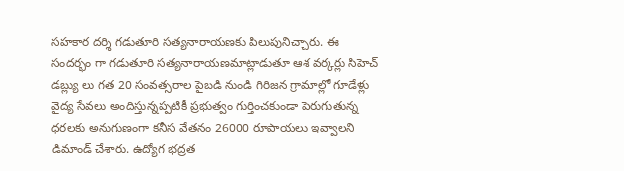సహకార దర్శి గడుతూరి సత్యనారాయణకు పిలుపునిచ్చారు. ఈ సందర్భం గా గడుతూరి సత్యనారాయణమాట్లాడుతూ ఆశ వర్కర్లు సిహెచ్ డబ్ల్యు లు గత 20 సంవత్సరాల పైబడి నుండి గిరిజన గ్రామాల్లో గూడేళ్లు వైద్య సేవలు అందిస్తున్నప్పటికీ ప్రభుత్వం గుర్తించకుండా పెరుగుతున్న ధరలకు అనుగుణంగా కనీస వేతనం 26000 రూపాయలు ఇవ్వాలని డిమాండ్ చేశారు. ఉద్యోగ భద్రత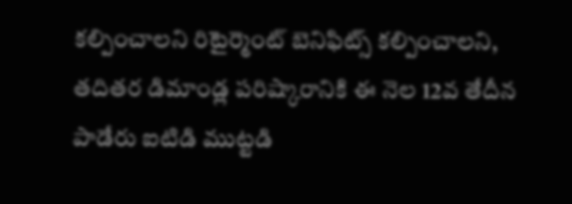కల్పించాలని రిటైర్మెంట్ బెనిఫిట్స్ కల్పించాలని, తదితర డిమాండ్ల పరిష్కారానికి ఈ నెల 12వ తేదీన పాడేరు ఐటిడి ముట్టడి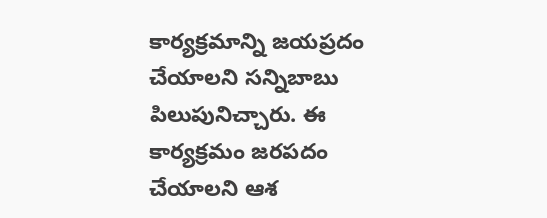కార్యక్రమాన్ని జయప్రదం చేయాలని సన్నిబాబు పిలుపునిచ్చారు. ఈ కార్యక్రమం జరపదం చేయాలని ఆశ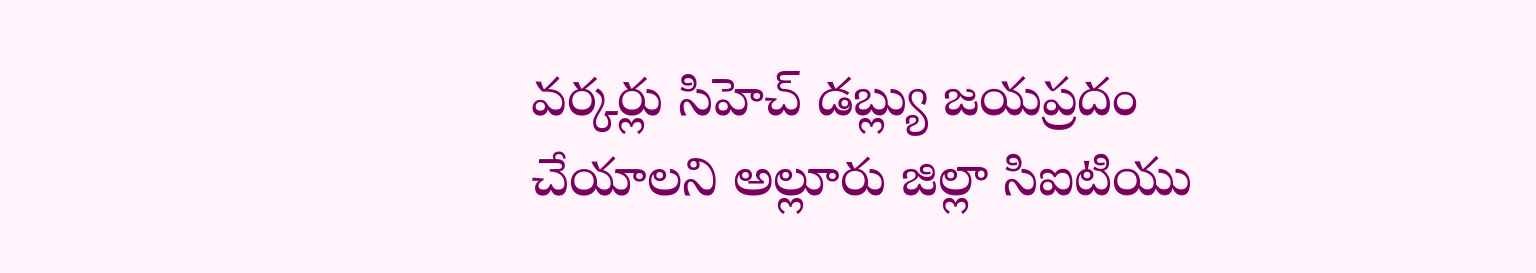వర్కర్లు సిహెచ్ డబ్ల్యు జయప్రదం చేయాలని అల్లూరు జిల్లా సిఐటియు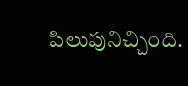పిలుపునిచ్చింది.